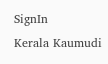SignIn
Kerala Kaumudi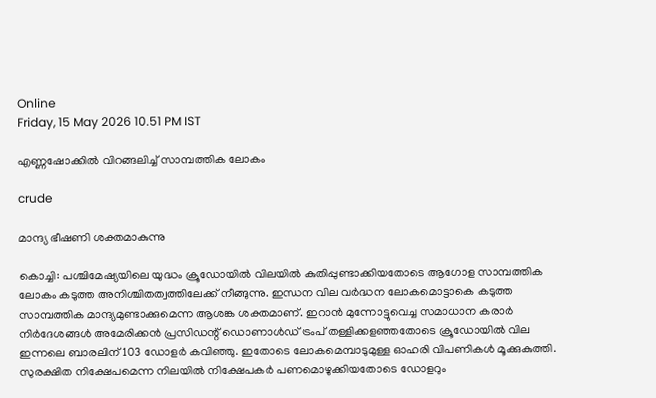Online
Friday, 15 May 2026 10.51 PM IST

എണ്ണഷോക്കിൽ വിറങ്ങലിച്ച് സാമ്പത്തിക ലോകം

crude

മാന്ദ്യ ഭീഷണി ശക്തമാകുന്നു

കൊച്ചി: പശ്ചിമേഷ്യയിലെ യുദ്ധം ക്രൂഡോയിൽ വിലയിൽ കുതിപ്പുണ്ടാക്കിയതോടെ ആഗോള സാമ്പത്തിക ലോകം കടുത്ത അനിശ്ചിതത്വത്തിലേക്ക് നീങ്ങുന്നു. ഇന്ധന വില വർദ്ധന ലോകമൊട്ടാകെ കടുത്ത സാമ്പത്തിക മാന്ദ്യമുണ്ടാക്കുമെന്ന ആശങ്ക ശക്തമാണ്. ഇറാൻ മുന്നോട്ടുവെച്ച സമാധാന കരാർ നിർദേശങ്ങൾ അമേരിക്കൻ പ്രസിഡന്റ് ഡൊണാൾഡ് ട്രംപ് തള്ളിക്കളഞ്ഞതോടെ ക്രൂഡോയിൽ വില ഇന്നലെ ബാരലിന് 103 ഡോളർ കവിഞ്ഞു. ഇതോടെ ലോകമെമ്പാടുമുള്ള ഓഹരി വിപണികൾ മൂക്കുകുത്തി. സുരക്ഷിത നിക്ഷേപമെന്ന നിലയിൽ നിക്ഷേപകർ പണമൊഴുക്കിയതോടെ ഡോളറും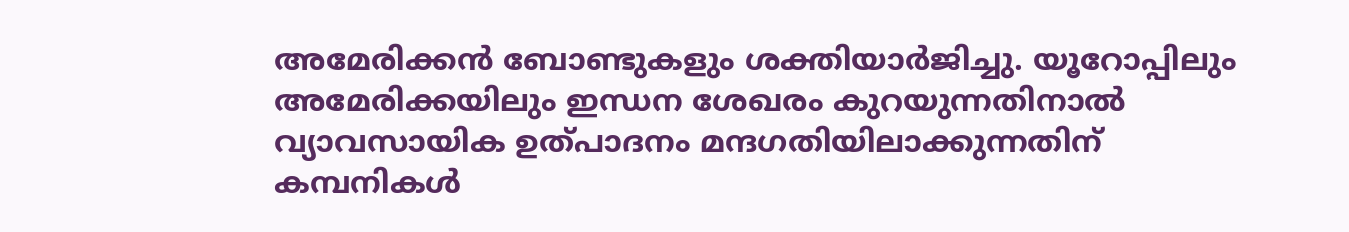അമേരിക്കൻ ബോണ്ടുകളും ശക്തിയാർജിച്ചു. യൂറോപ്പിലും അമേരിക്കയിലും ഇന്ധന ശേഖരം കുറയുന്നതിനാൽ വ്യാവസായിക ഉത്പാദനം മന്ദഗതിയിലാക്കുന്നതിന് കമ്പനികൾ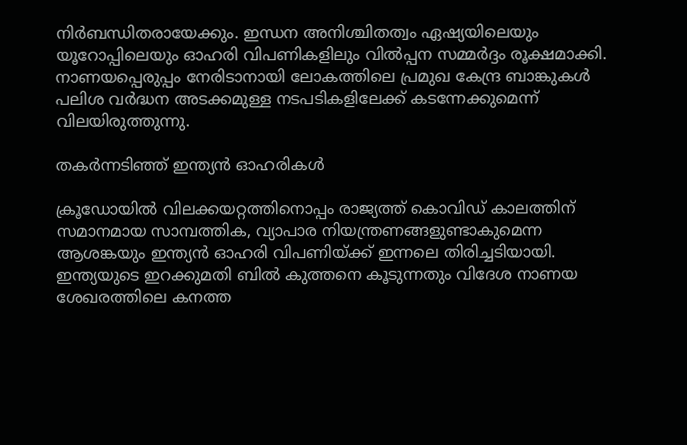നിർബന്ധിതരായേക്കും. ഇന്ധന അനിശ്ചിതത്വം ഏഷ്യയിലെയും യൂറോപ്പിലെയും ഓഹരി വിപണികളിലും വിൽപ്പന സമ്മർദ്ദം രൂക്ഷമാക്കി. നാണയപ്പെരുപ്പം നേരിടാനായി ലോകത്തിലെ പ്രമുഖ കേന്ദ്ര ബാങ്കുകൾ പലിശ വർദ്ധന അടക്കമുള്ള നടപടികളിലേക്ക് കടന്നേക്കുമെന്ന് വിലയിരുത്തുന്നു.

തകർന്നടിഞ്ഞ് ഇന്ത്യൻ ഓഹരികൾ

ക്രൂഡോയിൽ വിലക്കയറ്റത്തിനൊപ്പം രാജ്യത്ത് കൊവിഡ് കാലത്തിന് സമാനമായ സാമ്പത്തിക, വ്യാപാര നിയന്ത്രണങ്ങളുണ്ടാകുമെന്ന ആശങ്കയും ഇന്ത്യൻ ഓഹരി വിപണിയ്ക്ക് ഇന്നലെ തിരിച്ചടിയായി. ഇന്ത്യയുടെ ഇറക്കുമതി ബിൽ കുത്തനെ കൂടുന്നതും വിദേശ നാണയ ശേഖരത്തിലെ കനത്ത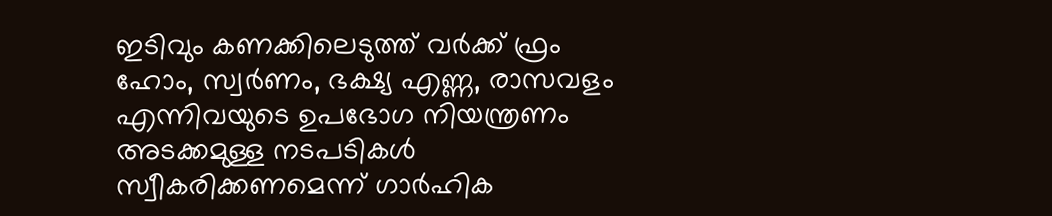ഇടിവും കണക്കിലെടുത്ത് വർക്ക് ഫ്രം ഹോം, സ്വർണം, ഭക്ഷ്യ എണ്ണ, രാസവളം എന്നിവയുടെ ഉപഭോഗ നിയന്ത്രണം അടക്കമുള്ള നടപടികൾ സ്വീകരിക്കണമെന്ന് ഗാർഹിക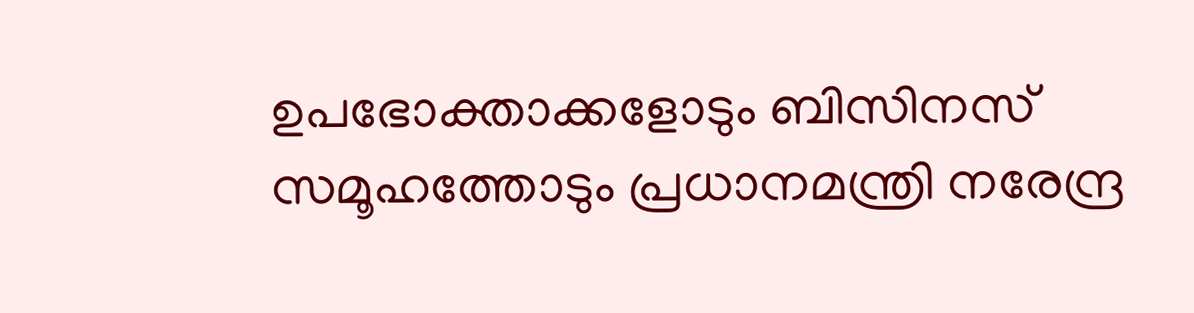ഉപഭോക്താക്കളോടും ബിസിനസ് സമൂഹത്തോടും പ്രധാനമന്ത്രി നരേന്ദ്ര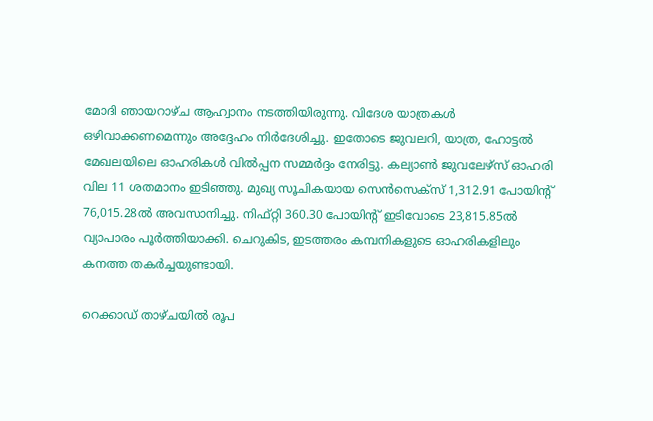മോദി ഞായറാഴ്ച ആഹ്വാനം നടത്തിയിരുന്നു. വിദേശ യാത്രകൾ ഒഴിവാക്കണമെന്നും അദ്ദേഹം നിർദേശിച്ചു. ഇതോടെ ജുവലറി, യാത്ര, ഹോട്ടൽ മേഖലയിലെ ഓഹരികൾ വിൽപ്പന സമ്മർദ്ദം നേരിട്ടു. കല്യാൺ ജുവലേഴ്‌സ് ഓഹരി വില 11 ശതമാനം ഇടിഞ്ഞു. മുഖ്യ സൂചികയായ സെൻസെക്സ് 1,312.91 പോയിന്റ് 76,015.28ൽ അവസാനിച്ചു. നിഫ്‌റ്റി 360.30 പോയിന്റ് ഇടിവോടെ 23,815.85ൽ വ്യാപാരം പൂർത്തിയാക്കി. ചെറുകിട, ഇടത്തരം കമ്പനികളുടെ ഓഹരികളിലും കനത്ത തകർച്ചയുണ്ടായി.

റെക്കാഡ് താഴ്ചയിൽ രൂപ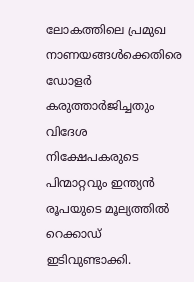ലോകത്തിലെ പ്രമുഖ നാണയങ്ങൾക്കെതിരെ ഡോളർ കരുത്താർജിച്ചതും വിദേശ നിക്ഷേപകരുടെ പിന്മാറ്റവും ഇന്ത്യൻ രൂപയുടെ മൂല്യത്തിൽ റെക്കാഡ് ഇടിവുണ്ടാക്കി.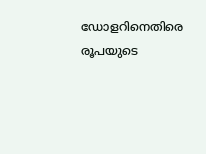ഡോളറിനെതിരെ രൂപയുടെ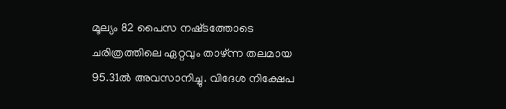മൂല്യം 82 പൈസ നഷ്‌ടത്തോടെ ചരിത്രത്തിലെ ഏറ്റവും താഴ്ന്ന തലമായ 95.31ൽ അവസാനിച്ചു. വിദേശ നിക്ഷേപ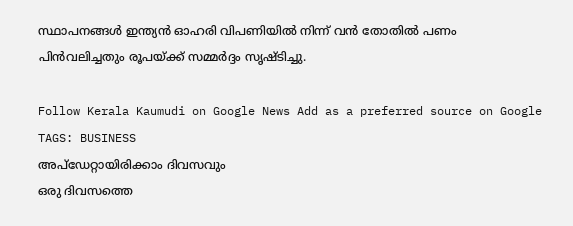സ്ഥാപനങ്ങൾ ഇന്ത്യൻ ഓഹരി വിപണിയിൽ നിന്ന് വൻ തോതിൽ പണം പിൻവലിച്ചതും രൂപയ്ക്ക് സമ്മർദ്ദം സൃഷ്‌ടിച്ചു.

Follow Kerala Kaumudi on Google News Add as a preferred source on Google
TAGS: BUSINESS
അപ്ഡേറ്റായിരിക്കാം ദിവസവും
ഒരു ദിവസത്തെ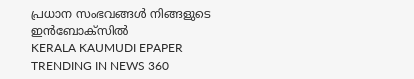പ്രധാന സംഭവങ്ങൾ നിങ്ങളുടെ ഇൻബോക്സിൽ
KERALA KAUMUDI EPAPER
TRENDING IN NEWS 360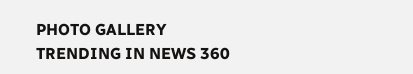PHOTO GALLERY
TRENDING IN NEWS 360